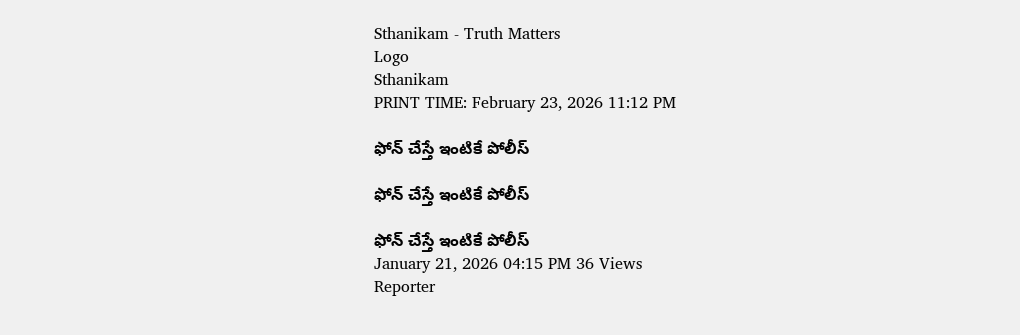Sthanikam - Truth Matters
Logo
Sthanikam
PRINT TIME: February 23, 2026 11:12 PM

ఫోన్ చేస్తే ఇంటికే పోలీస్

ఫోన్ చేస్తే ఇంటికే పోలీస్

ఫోన్ చేస్తే ఇంటికే పోలీస్
January 21, 2026 04:15 PM 36 Views
Reporter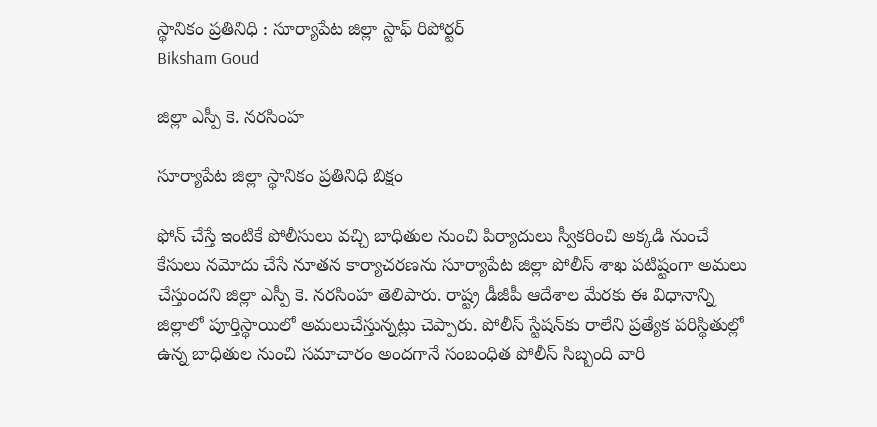స్థానికం ప్రతినిధి : సూర్యాపేట జిల్లా స్టాఫ్ రిపోర్టర్
Biksham Goud

జిల్లా ఎస్పీ కె. నరసింహ

సూర్యాపేట జిల్లా స్థానికం ప్రతినిధి బిక్షం

ఫోన్ చేస్తే ఇంటికే పోలీసులు వచ్చి బాధితుల నుంచి పిర్యాదులు స్వీకరించి అక్కడి నుంచే కేసులు నమోదు చేసే నూతన కార్యాచరణను సూర్యాపేట జిల్లా పోలీస్ శాఖ పటిష్టంగా అమలు చేస్తుందని జిల్లా ఎస్పీ కె. నరసింహ తెలిపారు. రాష్ట్ర డీజీపీ ఆదేశాల మేరకు ఈ విధానాన్ని జిల్లాలో పూర్తిస్థాయిలో అమలుచేస్తున్నట్లు చెప్పారు. పోలీస్ స్టేషన్‌కు రాలేని ప్రత్యేక పరిస్థితుల్లో ఉన్న బాధితుల నుంచి సమాచారం అందగానే సంబంధిత పోలీస్ సిబ్బంది వారి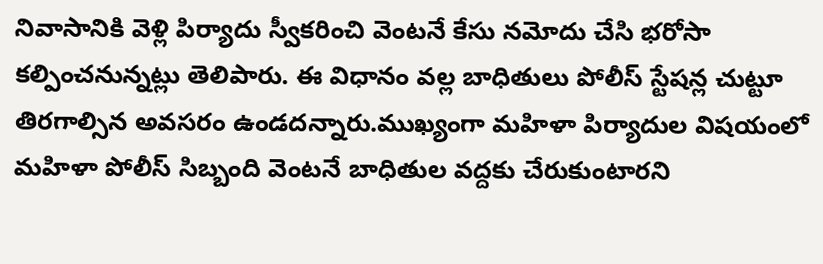నివాసానికి వెళ్లి పిర్యాదు స్వీకరించి వెంటనే కేసు నమోదు చేసి భరోసా కల్పించనున్నట్లు తెలిపారు. ఈ విధానం వల్ల బాధితులు పోలీస్ స్టేషన్ల చుట్టూ తిరగాల్సిన అవసరం ఉండదన్నారు.ముఖ్యంగా మహిళా పిర్యాదుల విషయంలో మహిళా పోలీస్ సిబ్బంది వెంటనే బాధితుల వద్దకు చేరుకుంటారని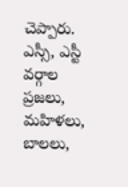చెప్పారు. ఎస్సీ, ఎస్టీ వర్గాల ప్రజలు, మహిళలు, బాలలు,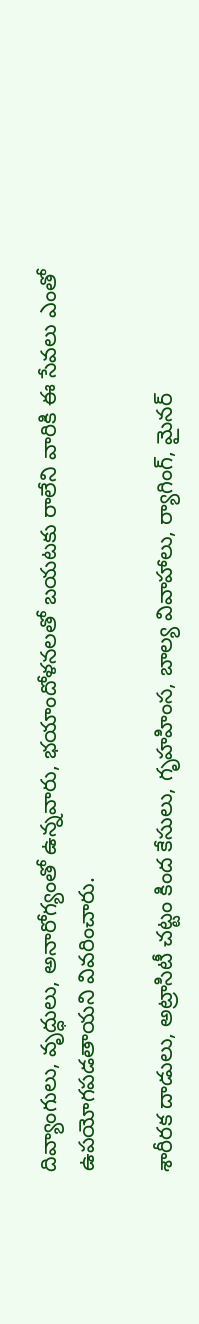దివ్యాంగులు, వృద్ధులు, అనారోగ్యంతో ఉన్నవారు, భయాందోళనలతో బయటకు రాలేని వారికి ఈ సేవలు ఎంతో ఉపయోగపడతాయని వివరించారు.

శారీరక దాడులు, అట్రాసిటీ చట్టం కింద కేసులు, గృహహింస, బాల్య వివాహాలు, ర్యాగింగ్, మైనర్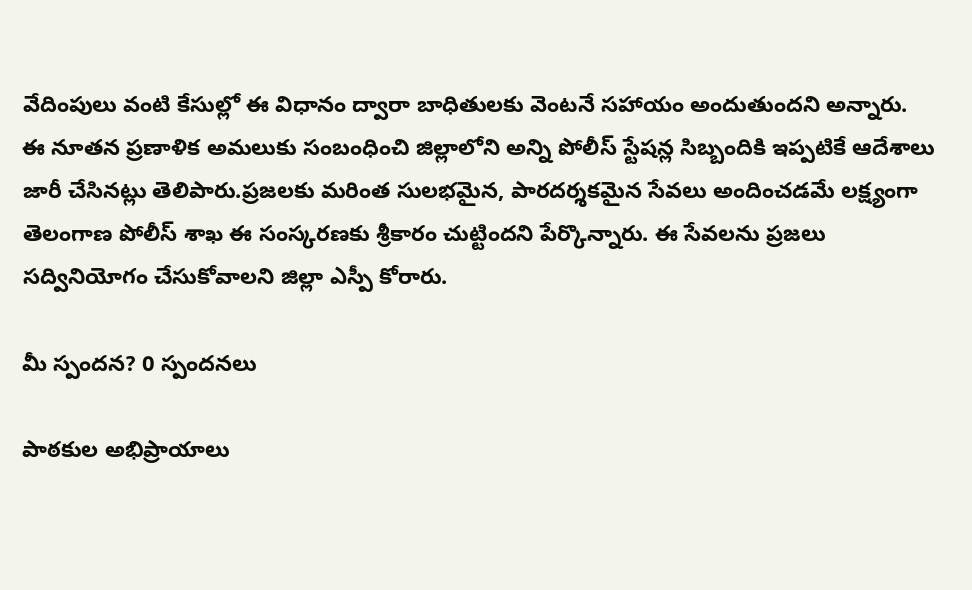వేదింపులు వంటి కేసుల్లో ఈ విధానం ద్వారా బాధితులకు వెంటనే సహాయం అందుతుందని అన్నారు. ఈ నూతన ప్రణాళిక అమలుకు సంబంధించి జిల్లాలోని అన్ని పోలీస్ స్టేషన్ల సిబ్బందికి ఇప్పటికే ఆదేశాలు జారీ చేసినట్లు తెలిపారు.ప్రజలకు మరింత సులభమైన, పారదర్శకమైన సేవలు అందించడమే లక్ష్యంగా తెలంగాణ పోలీస్ శాఖ ఈ సంస్కరణకు శ్రీకారం చుట్టిందని పేర్కొన్నారు. ఈ సేవలను ప్రజలు సద్వినియోగం చేసుకోవాలని జిల్లా ఎస్పీ కోరారు.

మీ స్పందన? 0 స్పందనలు

పాఠకుల అభిప్రాయాలు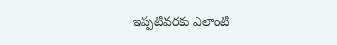ఇప్పటివరకు ఎలాంటి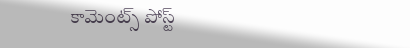కామెంట్స్ పోస్ట్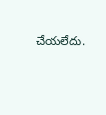చేయలేదు.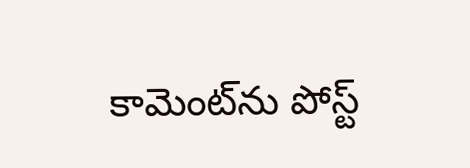కామెంట్‌ను పోస్ట్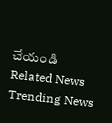చేయండి
Related News
Trending News